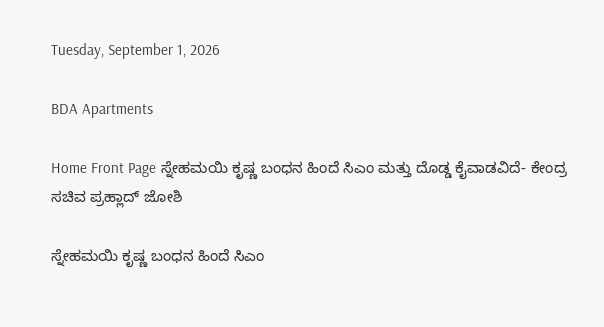Tuesday, September 1, 2026

BDA Apartments

Home Front Page ಸ್ನೇಹಮಯಿ ಕೃಷ್ಣ ಬಂಧನ ಹಿಂದೆ ಸಿಎಂ ಮತ್ತು ದೊಡ್ಡ ಕೈವಾಡವಿದೆ- ಕೇಂದ್ರ ಸಚಿವ ಪ್ರಹ್ಲಾದ್ ಜೋಶಿ

ಸ್ನೇಹಮಯಿ ಕೃಷ್ಣ ಬಂಧನ ಹಿಂದೆ ಸಿಎಂ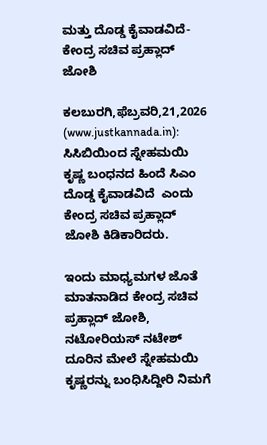ಮತ್ತು ದೊಡ್ಡ ಕೈವಾಡವಿದೆ- ಕೇಂದ್ರ ಸಚಿವ ಪ್ರಹ್ಲಾದ್ ಜೋಶಿ

ಕಲಬುರಗಿ,ಫೆಬ್ರವರಿ,21,2026 (www.justkannada.in): ಸಿಸಿಬಿಯಿಂದ ಸ್ನೇಹಮಯಿ ಕೃಷ್ಣ ಬಂಧನದ ಹಿಂದೆ ಸಿಎಂ ದೊಡ್ಡ ಕೈವಾಡವಿದೆ  ಎಂದು ಕೇಂದ್ರ ಸಚಿವ ಪ್ರಹ್ಲಾದ್ ಜೋಶಿ ಕಿಡಿಕಾರಿದರು.

ಇಂದು ಮಾಧ್ಯಮಗಳ ಜೊತೆ ಮಾತನಾಡಿದ ಕೇಂದ್ರ ಸಚಿವ ಪ್ರಹ್ಲಾದ್ ಜೋಶಿ, ನಟೋರಿಯಸ್ ನಟೇಶ್ ದೂರಿನ ಮೇಲೆ ಸ್ನೇಹಮಯಿ ಕೃಷ್ಣರನ್ನು ಬಂಧಿಸಿದ್ದೀರಿ ನಿಮಗೆ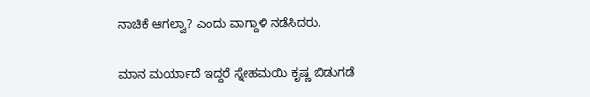ನಾಚಿಕೆ ಆಗಲ್ವಾ? ಎಂದು ವಾಗ್ದಾಳಿ ನಡೆಸಿದರು.

ಮಾನ ಮರ್ಯಾದೆ ಇದ್ದರೆ ಸ್ನೇಹಮಯಿ ಕೃಷ್ಣ ಬಿಡುಗಡೆ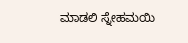ಮಾಡಲಿ ಸ್ನೇಹಮಯಿ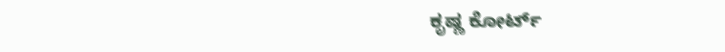ಕೃಷ್ಣ ಕೋರ್ಟ್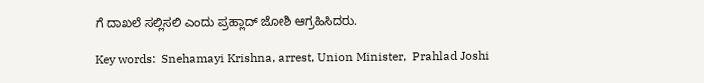ಗೆ ದಾಖಲೆ ಸಲ್ಲಿಸಲಿ ಎಂದು ಪ್ರಹ್ಲಾದ್ ಜೋಶಿ ಆಗ್ರಹಿಸಿದರು.

Key words:  Snehamayi Krishna, arrest, Union Minister,  Prahlad Joshi